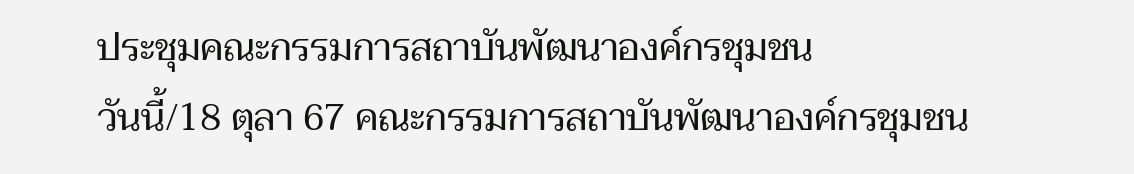ประชุมคณะกรรมการสถาบันพัฒนาองค์กรชุมชน
วันนี้/18 ตุลา 67 คณะกรรมการสถาบันพัฒนาองค์กรชุมชน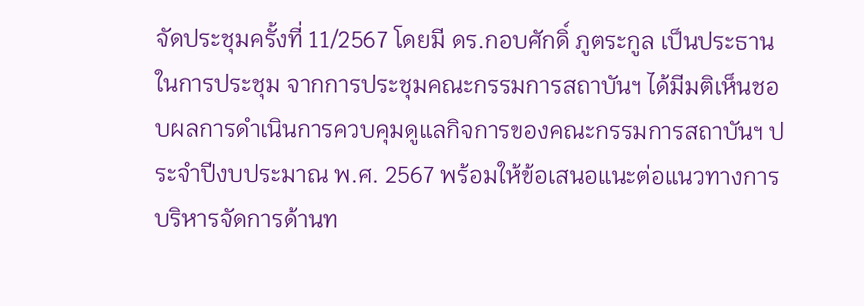จัดประชุมครั้งที่ 11/2567 โดยมี ดร.กอบศักดิ์ ภูตระกูล เป็นประธานในการประชุม จากการประชุมคณะกรรมการสถาบันฯ ได้มีมติเห็นชอบผลการดำเนินการควบคุมดูแลกิจการของคณะกรรมการสถาบันฯ ประจำปีงบประมาณ พ.ศ. 2567 พร้อมให้ข้อเสนอแนะต่อแนวทางการบริหารจัดการด้านท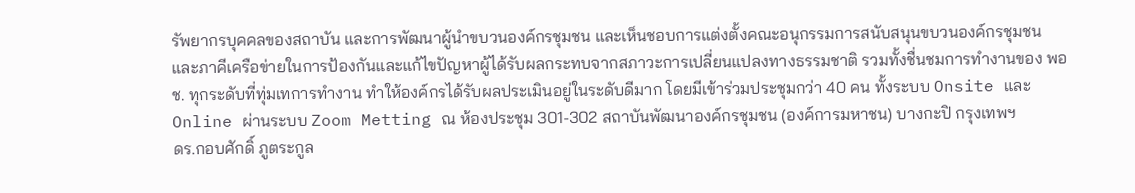รัพยากรบุคคลของสถาบัน และการพัฒนาผู้นำขบวนองค์กรชุมชน และเห็นชอบการแต่งตั้งคณะอนุกรรมการสนับสนุนขบวนองค์กรชุมชนและภาคีเครือข่ายในการป้องกันและแก้ไขปัญหาผู้ได้รับผลกระทบจากสภาวะการเปลี่ยนแปลงทางธรรมชาติ รวมทั้งชื่นชมการทำงานของ พอช. ทุกระดับที่ทุ่มเทการทำงาน ทำให้องค์กรได้รับผลประเมินอยู่ในระดับดีมาก โดยมีเข้าร่วมประชุมกว่า 40 คน ทั้งระบบ Onsite และ Online ผ่านระบบ Zoom Metting ณ ห้องประชุม 301-302 สถาบันพัฒนาองค์กรชุมชน (องค์การมหาชน) บางกะปิ กรุงเทพฯ
ดร.กอบศักดิ์ ภูตระกูล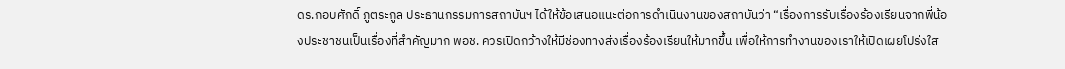ดร.กอบศักดิ์ ภูตระกูล ประธานกรรมการสถาบันฯ ได้ให้ข้อเสนอแนะต่อการดำเนินงานของสถาบันว่า “เรื่องการรับเรื่องร้องเรียนจากพี่น้องประชาชนเป็นเรื่องที่สำคัญมาก พอช. ควรเปิดกว้างให้มีช่องทางส่งเรื่องร้องเรียนให้มากขึ้น เพื่อให้การทำงานของเราให้เปิดเผยโปร่งใส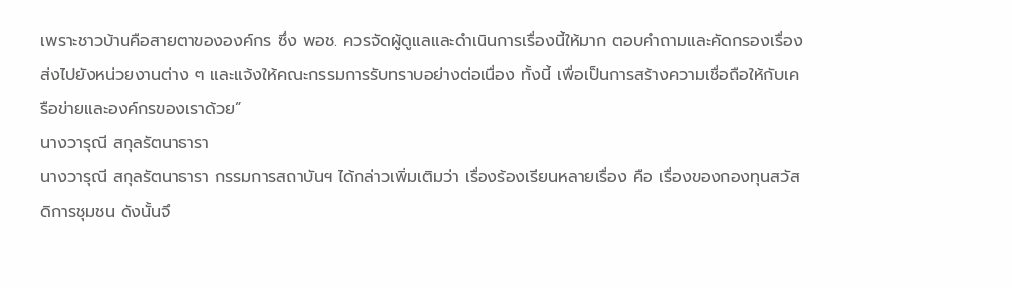เพราะชาวบ้านคือสายตาขององค์กร ซึ่ง พอช. ควรจัดผู้ดูแลและดำเนินการเรื่องนี้ให้มาก ตอบคำถามและคัดกรองเรื่องส่งไปยังหน่วยงานต่าง ๆ และแจ้งให้คณะกรรมการรับทราบอย่างต่อเนื่อง ทั้งนี้ เพื่อเป็นการสร้างความเชื่อถือให้กับเครือข่ายและองค์กรของเราด้วย”
นางวารุณี สกุลรัตนาธารา
นางวารุณี สกุลรัตนาธารา กรรมการสถาบันฯ ได้กล่าวเพิ่มเติมว่า เรื่องร้องเรียนหลายเรื่อง คือ เรื่องของกองทุนสวัสดิการชุมชน ดังนั้นจึ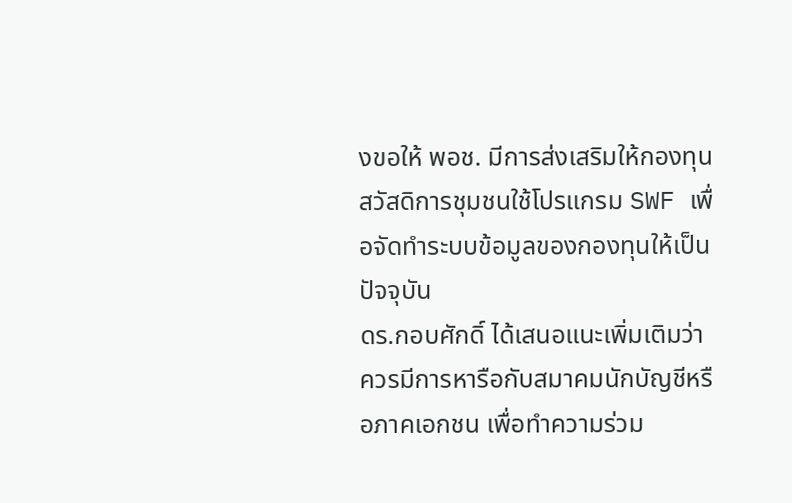งขอให้ พอช. มีการส่งเสริมให้กองทุนสวัสดิการชุมชนใช้โปรแกรม SWF เพื่อจัดทำระบบข้อมูลของกองทุนให้เป็นปัจจุบัน
ดร.กอบศักดิ์ ได้เสนอแนะเพิ่มเติมว่า ควรมีการหารือกับสมาคมนักบัญชีหรือภาคเอกชน เพื่อทำความร่วม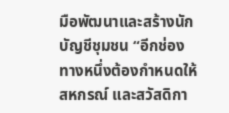มือพัฒนาและสร้างนักบัญชีชุมชน “อีกช่องทางหนึ่งต้องกำหนดให้สหกรณ์ และสวัสดิกา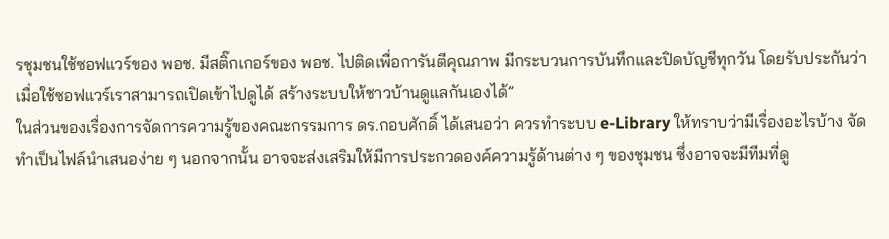รชุมชนใช้ซอฟแวร์ของ พอช. มีสติ๊กเกอร์ของ พอช. ไปติดเพื่อการันตีคุณภาพ มีกระบวนการบันทึกและปิดบัญชีทุกวัน โดยรับประกันว่าเมื่อใช้ซอฟแวร์เราสามารถเปิดเข้าไปดูได้ สร้างระบบให้ชาวบ้านดูแลกันเองได้”
ในส่วนของเรื่องการจัดการความรู้ของคณะกรรมการ ดร.กอบศักดิ์ ได้เสนอว่า ควรทำระบบ e-Library ให้ทราบว่ามีเรื่องอะไรบ้าง จัดทำเป็นไฟล์นำเสนอง่าย ๆ นอกจากนั้น อาจจะส่งเสริมให้มีการประกวดองค์ความรู้ด้านต่าง ๆ ของชุมชน ซึ่งอาจจะมีทีมที่ดู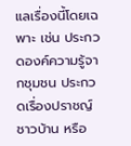แลเรื่องนี้โดยเฉพาะ เช่น ประกวดองค์ความรู้จากชุมชน ประกวดเรื่องปราชญ์ชาวบ้าน หรือ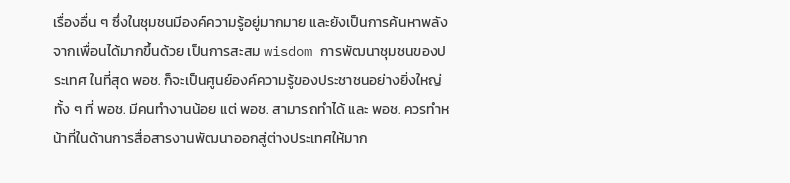เรื่องอื่น ๆ ซึ่งในชุมชนมีองค์ความรู้อยู่มากมาย และยังเป็นการค้นหาพลังจากเพื่อนได้มากขึ้นด้วย เป็นการสะสม wisdom การพัฒนาชุมชนของประเทศ ในที่สุด พอช. ก็จะเป็นศูนย์องค์ความรู้ของประชาชนอย่างยิ่งใหญ่ ทั้ง ๆ ที่ พอช. มีคนทำงานน้อย แต่ พอช. สามารถทำได้ และ พอช. ควรทำหน้าที่ในด้านการสื่อสารงานพัฒนาออกสู่ต่างประเทศให้มาก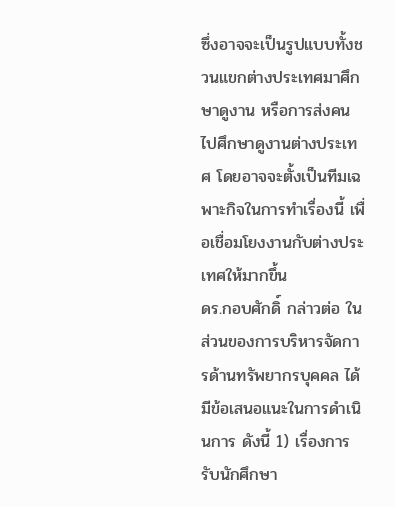ซึ่งอาจจะเป็นรูปแบบทั้งชวนแขกต่างประเทศมาศึกษาดูงาน หรือการส่งคนไปศึกษาดูงานต่างประเทศ โดยอาจจะตั้งเป็นทีมเฉพาะกิจในการทำเรื่องนี้ เพื่อเชื่อมโยงงานกับต่างประเทศให้มากขึ้น
ดร.กอบศักดิ์ กล่าวต่อ ในส่วนของการบริหารจัดการด้านทรัพยากรบุคคล ได้มีข้อเสนอแนะในการดำเนินการ ดังนี้ 1) เรื่องการรับนักศึกษา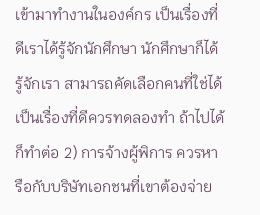เข้ามาทำงานในองค์กร เป็นเรื่องที่ดีเราได้รู้จักนักศึกษา นักศึกษาก็ได้รู้จักเรา สามารถคัดเลือกคนที่ใช่ได้ เป็นเรื่องที่ดีควรทดลองทำ ถ้าไปได้ก็ทำต่อ 2) การจ้างผู้พิการ ควรหารือกับบริษัทเอกชนที่เขาต้องจ่าย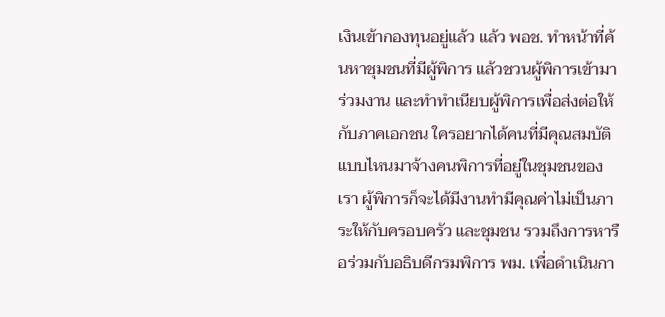เงินเข้ากองทุนอยู่แล้ว แล้ว พอช. ทำหน้าที่ค้นหาชุมชนที่มีผู้พิการ แล้วชวนผู้พิการเข้ามาร่วมงาน และทำทำเนียบผู้พิการเพื่อส่งต่อให้กับภาคเอกชน ใครอยากได้คนที่มีคุณสมบัติแบบไหนมาจ้างคนพิการที่อยู่ในชุมชนของเรา ผู้พิการก็จะได้มีงานทำมีคุณค่าไม่เป็นภาระให้กับครอบครัว และชุมชน รวมถึงการหารือร่วมกับอธิบดีกรมพิการ พม. เพื่อดำเนินกา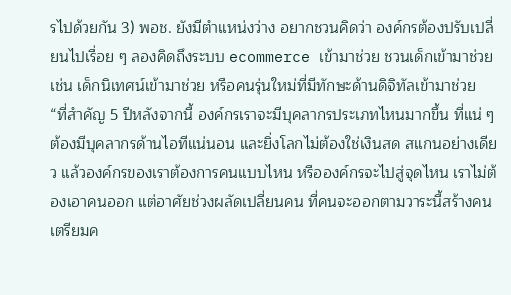รไปด้วยกัน 3) พอช. ยังมีตำแหน่งว่าง อยากชวนคิดว่า องค์กรต้องปรับเปลี่ยนไปเรื่อย ๆ ลองคิดถึงระบบ ecommerce เข้ามาช่วย ชวนเด็กเข้ามาช่วย เช่น เด็กนิเทศน์เข้ามาช่วย หรือคนรุ่นใหม่ที่มีทักษะด้านดิจิทัลเข้ามาช่วย
“ที่สำคัญ 5 ปีหลังจากนี้ องค์กรเราจะมีบุคลากรประเภทไหนมากขึ้น ที่แน่ ๆ ต้องมีบุคลากรด้านไอทีแน่นอน และยิ่งโลกไม่ต้องใช่เงินสด สแกนอย่างเดียว แล้วองค์กรของเราต้องการคนแบบไหน หรือองค์กรจะไปสู่จุดไหน เราไม่ต้องเอาคนออก แต่อาศัยช่วงผลัดเปลี่ยนคน ที่คนจะออกตามวาระนี้สร้างคน เตรียมค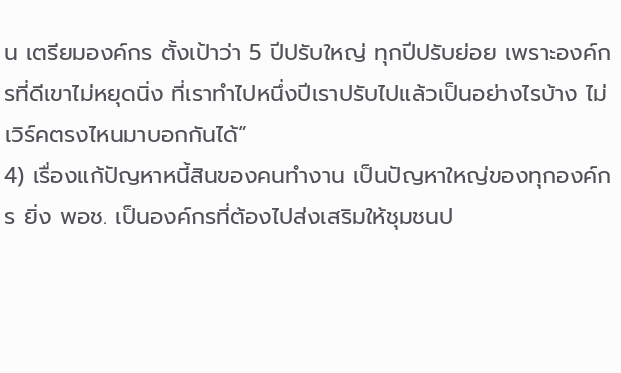น เตรียมองค์กร ตั้งเป้าว่า 5 ปีปรับใหญ่ ทุกปีปรับย่อย เพราะองค์กรที่ดีเขาไม่หยุดนิ่ง ที่เราทำไปหนึ่งปีเราปรับไปแล้วเป็นอย่างไรบ้าง ไม่เวิร์คตรงไหนมาบอกกันได้”
4) เรื่องแก้ปัญหาหนี้สินของคนทำงาน เป็นปัญหาใหญ่ของทุกองค์กร ยิ่ง พอช. เป็นองค์กรที่ต้องไปส่งเสริมให้ชุมชนป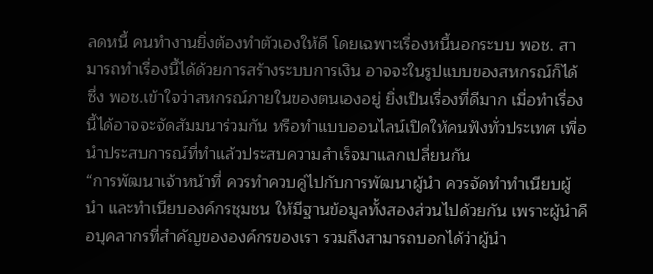ลดหนี้ คนทำงานยิ่งต้องทำตัวเองให้ดี โดยเฉพาะเรื่องหนี้นอกระบบ พอช. สามารถทำเรื่องนี้ได้ด้วยการสร้างระบบการเงิน อาจจะในรูปแบบของสหกรณ์ก็ได้ ซึ่ง พอช.เข้าใจว่าสหกรณ์ภายในของตนเองอยู่ ยิ่งเป็นเรื่องที่ดีมาก เมื่อทำเรื่องนี้ได้อาจจะจัดสัมมนาร่วมกัน หรือทำแบบออนไลน์เปิดให้คนฟังทั่วประเทศ เพื่อนำประสบการณ์ที่ทำแล้วประสบความสำเร็จมาแลกเปลี่ยนกัน
“การพัฒนาเจ้าหน้าที่ ควรทำควบคู่ไปกับการพัฒนาผู้นำ ควรจัดทำทำเนียบผู้นำ และทำเนียบองค์กรชุมชน ให้มีฐานข้อมูลทั้งสองส่วนไปด้วยกัน เพราะผู้นำคือบุคลากรที่สำคัญขององค์กรของเรา รวมถึงสามารถบอกได้ว่าผู้นำ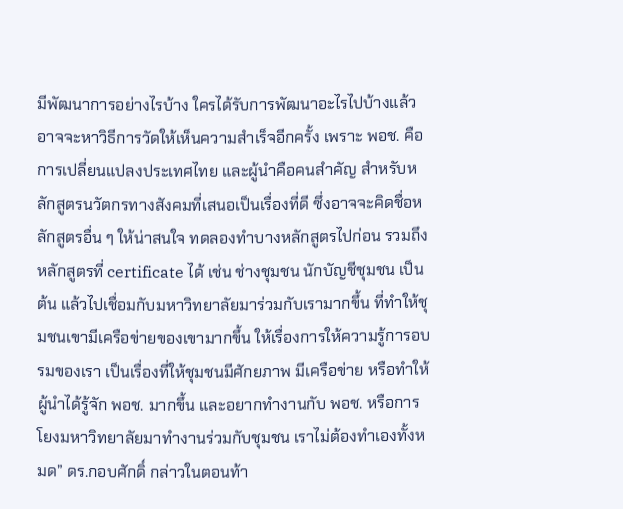มีพัฒนาการอย่างไรบ้าง ใครได้รับการพัฒนาอะไรไปบ้างแล้ว อาจจะหาวิธีการวัดให้เห็นความสำเร็จอีกครั้ง เพราะ พอช. คือ การเปลี่ยนแปลงประเทศไทย และผู้นำคือคนสำคัญ สำหรับหลักสูตรนวัตกรทางสังคมที่เสนอเป็นเรื่องที่ดี ซึ่งอาจจะคิดชื่อหลักสูตรอื่น ๆ ให้น่าสนใจ ทดลองทำบางหลักสูตรไปก่อน รวมถึงหลักสูตรที่ certificate ได้ เช่น ช่างชุมชน นักบัญชีชุมชน เป็นต้น แล้วไปเชื่อมกับมหาวิทยาลัยมาร่วมกับเรามากขึ้น ที่ทำให้ชุมชนเขามีเครือข่ายของเขามากขึ้น ให้เรื่องการให้ความรู้การอบรมของเรา เป็นเรื่องที่ให้ชุมชนมีศักยภาพ มีเครือข่าย หรือทำให้ผู้นำได้รู้จัก พอช. มากขึ้น และอยากทำงานกับ พอช. หรือการโยงมหาวิทยาลัยมาทำงานร่วมกับชุมชน เราไม่ต้องทำเองทั้งหมด” ดร.กอบศักดิ์ กล่าวในตอนท้า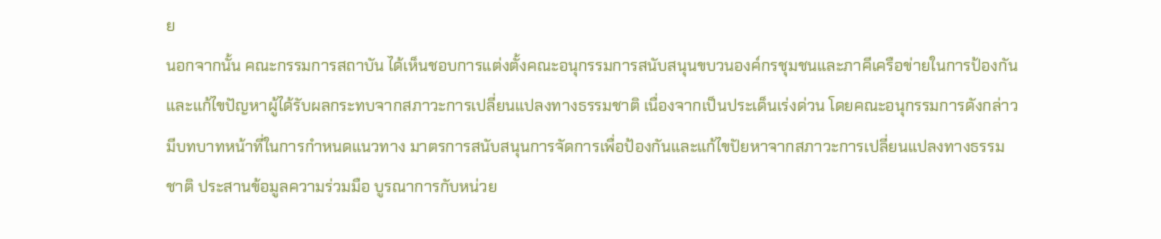ย
นอกจากนั้น คณะกรรมการสถาบัน ได้เห็นชอบการแต่งตั้งคณะอนุกรรมการสนับสนุนขบวนองค์กรชุมชนและภาคีเครือข่ายในการป้องกันและแก้ไขปัญหาผู้ได้รับผลกระทบจากสภาวะการเปลี่ยนแปลงทางธรรมชาติ เนื่องจากเป็นประเด็นเร่งด่วน โดยคณะอนุกรรมการดังกล่าว มีบทบาทหน้าที่ในการกำหนดแนวทาง มาตรการสนับสนุนการจัดการเพื่อป้องกันและแก้ไขปัยหาจากสภาวะการเปลี่ยนแปลงทางธรรมชาติ ประสานข้อมูลความร่วมมือ บูรณาการกับหน่วย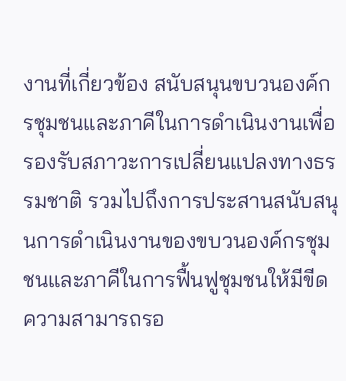งานที่เกี่ยวข้อง สนับสนุนขบวนองค์กรชุมชนและภาคีในการดำเนินงานเพื่อรองรับสภาวะการเปลี่ยนแปลงทางธรรมชาติ รวมไปถึงการประสานสนับสนุนการดำเนินงานของขบวนองค์กรชุมชนและภาคีในการฟื้นฟูชุมชนให้มีขีดความสามารถรอ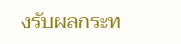งรับผลกระท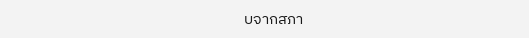บจากสภา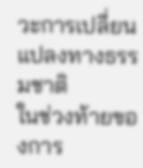วะการเปลี่ยนแปลงทางธรรมชาติ
ในช่วงท้ายของการ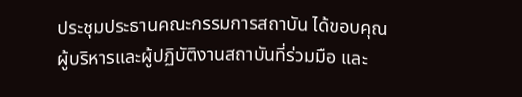ประชุมประธานคณะกรรมการสถาบัน ได้ขอบคุณผู้บริหารและผู้ปฏิบัติงานสถาบันที่ร่วมมือ และ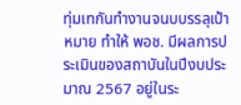ทุ่มเทกันทำงานจนบบรรลุเป้าหมาย ทำให้ พอช. มีผลการประเมินของสถาบันในปีงบประมาณ 2567 อยู่ในระ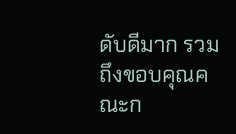ดับดีมาก รวมถึงขอบคุณคณะก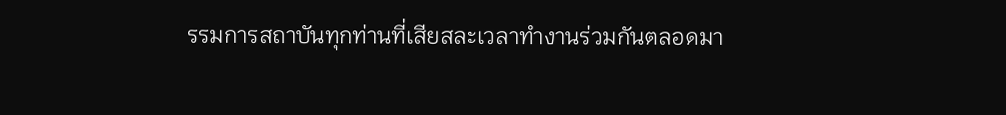รรมการสถาบันทุกท่านที่เสียสละเวลาทำงานร่วมกันตลอดมา